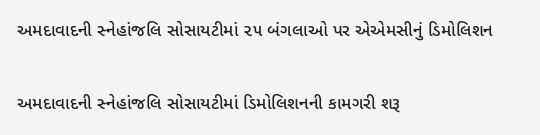અમદાવાદની સ્નેહાંજલિ સોસાયટીમાં ૨૫ બંગલાઓ પર એએમસીનું ડિમોલિશન

અમદાવાદની સ્નેહાંજલિ સોસાયટીમાં ડિમોલિશનની કામગરી શરૂ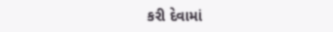કરી દેવામાં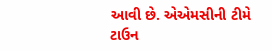આવી છે. એએમસીની ટીમે ટાઉન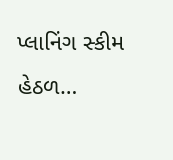પ્લાનિંગ સ્કીમ હેઠળ…